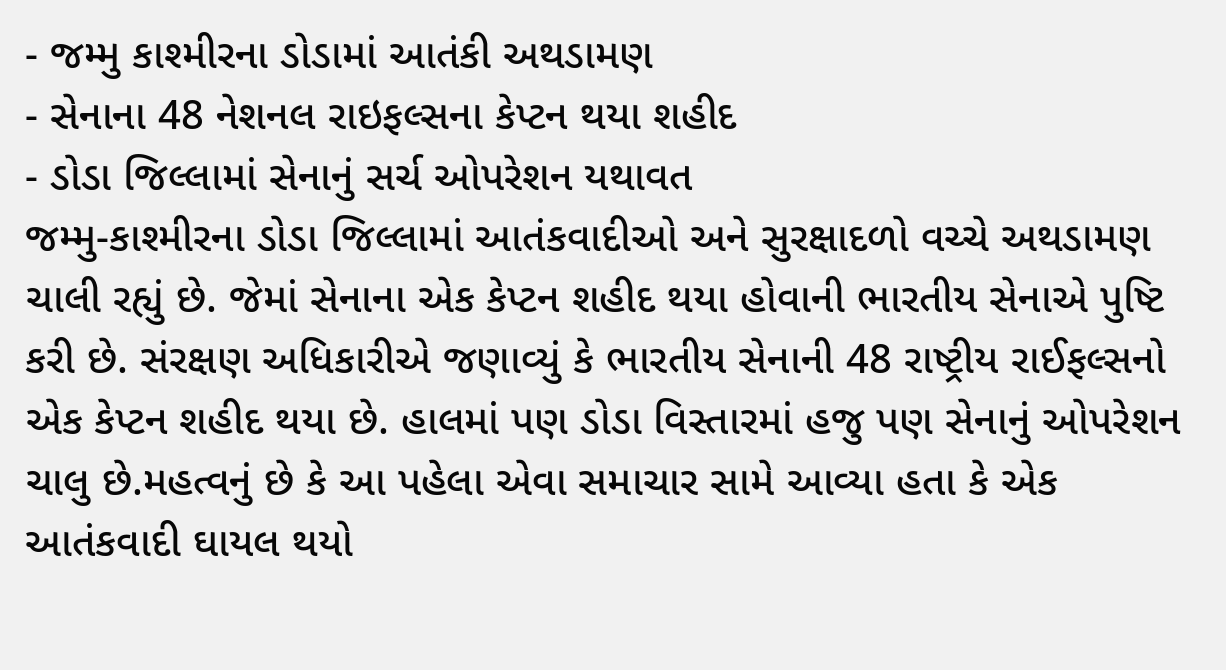- જમ્મુ કાશ્મીરના ડોડામાં આતંકી અથડામણ
- સેનાના 48 નેશનલ રાઇફલ્સના કેપ્ટન થયા શહીદ
- ડોડા જિલ્લામાં સેનાનું સર્ચ ઓપરેશન યથાવત
જમ્મુ-કાશ્મીરના ડોડા જિલ્લામાં આતંકવાદીઓ અને સુરક્ષાદળો વચ્ચે અથડામણ ચાલી રહ્યું છે. જેમાં સેનાના એક કેપ્ટન શહીદ થયા હોવાની ભારતીય સેનાએ પુષ્ટિ કરી છે. સંરક્ષણ અધિકારીએ જણાવ્યું કે ભારતીય સેનાની 48 રાષ્ટ્રીય રાઈફલ્સનો એક કેપ્ટન શહીદ થયા છે. હાલમાં પણ ડોડા વિસ્તારમાં હજુ પણ સેનાનું ઓપરેશન ચાલુ છે.મહત્વનું છે કે આ પહેલા એવા સમાચાર સામે આવ્યા હતા કે એક આતંકવાદી ઘાયલ થયો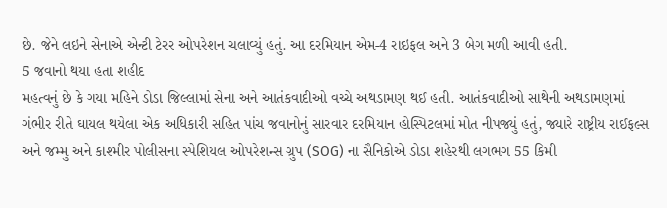છે. જેને લઇને સેનાએ એન્ટી ટેરર ઓપરેશન ચલાવ્યું હતું. આ દરમિયાન એમ-4 રાઇફલ અને 3 બેગ મળી આવી હતી.
5 જવાનો થયા હતા શહીદ
મહત્વનું છે કે ગયા મહિને ડોડા જિલ્લામાં સેના અને આતંકવાદીઓ વચ્ચે અથડામણ થઈ હતી. આતંકવાદીઓ સાથેની અથડામણમાં ગંભીર રીતે ઘાયલ થયેલા એક અધિકારી સહિત પાંચ જવાનોનું સારવાર દરમિયાન હોસ્પિટલમાં મોત નીપજ્યું હતું, જ્યારે રાષ્ટ્રીય રાઈફલ્સ અને જમ્મુ અને કાશ્મીર પોલીસના સ્પેશિયલ ઓપરેશન્સ ગ્રુપ (SOG) ના સૈનિકોએ ડોડા શહેરથી લગભગ 55 કિમી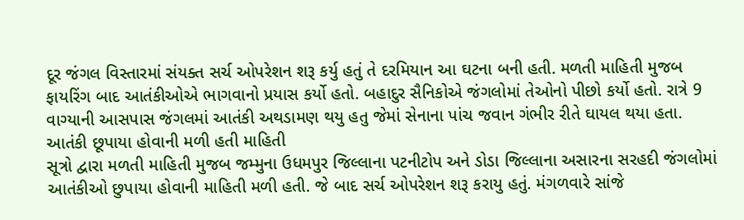દૂર જંગલ વિસ્તારમાં સંયક્ત સર્ચ ઓપરેશન શરૂ કર્યુ હતું તે દરમિયાન આ ઘટના બની હતી. મળતી માહિતી મુજબ ફાયરિંગ બાદ આતંકીઓએ ભાગવાનો પ્રયાસ કર્યો હતો. બહાદુર સૈનિકોએ જંગલોમાં તેઓનો પીછો કર્યો હતો. રાત્રે 9 વાગ્યાની આસપાસ જંગલમાં આતંકી અથડામણ થયુ હતુ જેમાં સેનાના પાંચ જવાન ગંભીર રીતે ઘાયલ થયા હતા.
આતંકી છૂપાયા હોવાની મળી હતી માહિતી
સૂત્રો દ્વારા મળતી માહિતી મુજબ જમ્મુના ઉધમપુર જિલ્લાના પટનીટોપ અને ડોડા જિલ્લાના અસારના સરહદી જંગલોમાં આતંકીઓ છુપાયા હોવાની માહિતી મળી હતી. જે બાદ સર્ચ ઓપરેશન શરૂ કરાયુ હતું. મંગળવારે સાંજે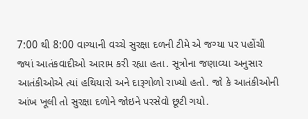7:00 થી 8:00 વાગ્યાની વચ્ચે સુરક્ષા દળની ટીમે એ જગ્યા પર પહોંચી જ્યાં આતંકવાદીઓ આરામ કરી રહ્યા હતા. સૂત્રોના જણાવ્યા અનુસાર આતંકીઓએ ત્યાં હથિયારો અને દારૂગોળો રાખ્યો હતો. જો કે આતંકીઓની આંખ ખૂલી તો સુરક્ષા દળોને જોઇને પરસેવો છૂટી ગયો.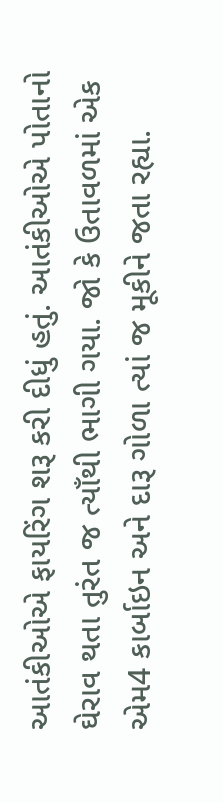આતંકીઓએ ફાયરિંગ શરૂ કરી દીધું હતું. આતંકીઓએ પોતાનો ઘેરાવ થતા તુરંત જ ત્યાઁથી ભાગી ગયા. જો કે ઉતાવળમાં એક એમ4 કાર્બાઇન અને દારૂ ગોળા ત્યાં જ મૂકીને જતા રહ્યા.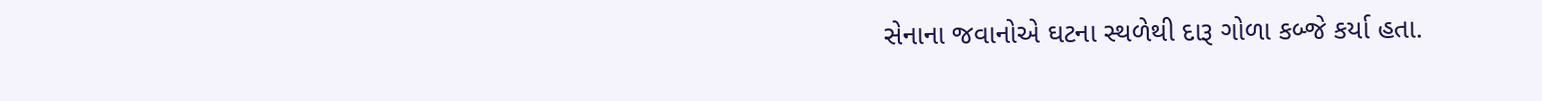સેનાના જવાનોએ ઘટના સ્થળેથી દારૂ ગોળા કબ્જે કર્યા હતા.